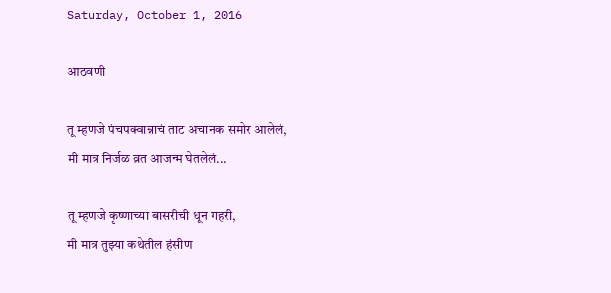Saturday, October 1, 2016

आठवणी

तू म्हणजे पंचपक्वान्नाचं ताट अचानक समोर आलेलं,
मी मात्र निर्जळ व्रत आजन्म घेतलेलं...

तू म्हणजे कृष्णाच्या बासरीची धून गहरी,
मी मात्र तुझ्या कथेतील हंसीण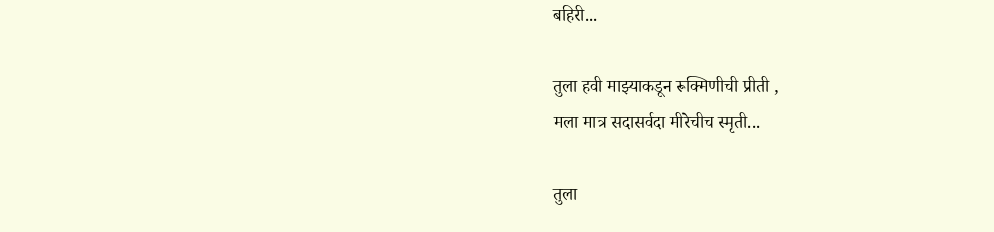बहिरी...

तुला हवी माझ्याकडून रूक्मिणीची प्रीती ,
मला मात्र सदासर्वदा मीरेचीच स्मृती...

तुला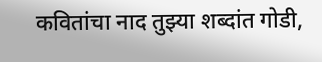कवितांचा नाद तुझ्या शब्दांत गोडी,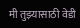मी तुझ्यासाठी वेडी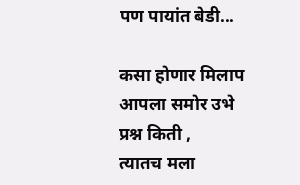पण पायांत बेडी...

कसा होणार मिलाप आपला समोर उभे प्रश्न किती ,
त्यातच मला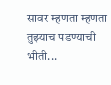सावर म्हणता म्हणता तुझ्याच पडण्याची भीती...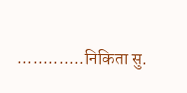.............निकिता सु.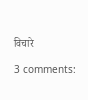विचारे

3 comments: